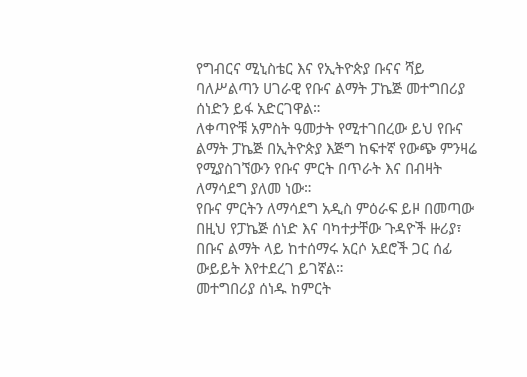የግብርና ሚኒስቴር እና የኢትዮጵያ ቡናና ሻይ ባለሥልጣን ሀገራዊ የቡና ልማት ፓኬጅ መተግበሪያ ሰነድን ይፋ አድርገዋል።
ለቀጣዮቹ አምስት ዓመታት የሚተገበረው ይህ የቡና ልማት ፓኬጅ በኢትዮጵያ እጅግ ከፍተኛ የውጭ ምንዛሬ የሚያስገኘውን የቡና ምርት በጥራት እና በብዛት ለማሳደግ ያለመ ነው።
የቡና ምርትን ለማሳደግ አዲስ ምዕራፍ ይዞ በመጣው በዚህ የፓኬጅ ሰነድ እና ባካተታቸው ጉዳዮች ዙሪያ፣ በቡና ልማት ላይ ከተሰማሩ አርሶ አደሮች ጋር ሰፊ ውይይት እየተደረገ ይገኛል።
መተግበሪያ ሰነዱ ከምርት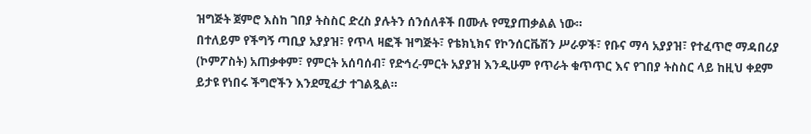ዝግጅት ጀምሮ እስከ ገበያ ትስስር ድረስ ያሉትን ሰንሰለቶች በሙሉ የሚያጠቃልል ነው።
በተለይም የችግኝ ጣቢያ አያያዝ፣ የጥላ ዛፎች ዝግጅት፣ የቴክኒክና የኮንሰርቬሽን ሥራዎች፣ የቡና ማሳ አያያዝ፣ የተፈጥሮ ማዳበሪያ (ኮምፖስት) አጠቃቀም፣ የምርት አሰባሰብ፣ የድኅረ-ምርት አያያዝ እንዲሁም የጥራት ቁጥጥር እና የገበያ ትስስር ላይ ከዚህ ቀደም ይታዩ የነበሩ ችግሮችን እንደሚፈታ ተገልጿል።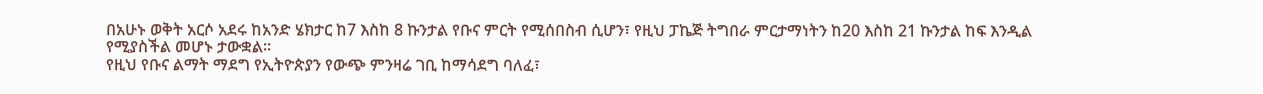በአሁኑ ወቅት አርሶ አደሩ ከአንድ ሄክታር ከ7 እስከ 8 ኩንታል የቡና ምርት የሚሰበስብ ሲሆን፣ የዚህ ፓኬጅ ትግበራ ምርታማነትን ከ20 እስከ 21 ኩንታል ከፍ እንዲል የሚያስችል መሆኑ ታውቋል።
የዚህ የቡና ልማት ማደግ የኢትዮጵያን የውጭ ምንዛሬ ገቢ ከማሳደግ ባለፈ፣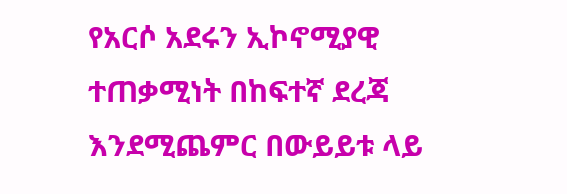የአርሶ አደሩን ኢኮኖሚያዊ ተጠቃሚነት በከፍተኛ ደረጃ እንደሚጨምር በውይይቱ ላይ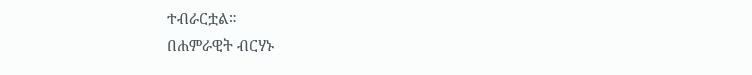ተብራርቷል።
በሐምራዊት ብርሃኑ